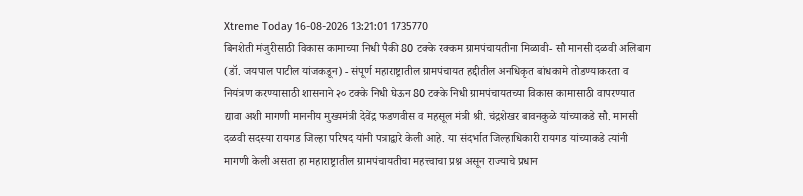Xtreme Today 16-08-2026 13:21:01 1735770
बिनशेती मंजुरीसाठी विकास कामाच्या निधी पैकी 80 टक्के रक्कम ग्रामपंचायतीना मिळावी- सौ मानसी दळवी अलिबाग (डॉ. जयपाल पाटील यांजकडून) - संपूर्ण महाराष्ट्रातील ग्रामपंचायत हद्दीतील अनधिकृत बांधकामे तोडण्याकरता व नियंत्रण करण्यासाठी शासनाने २० टक्के निधी घेऊन 80 टक्के निधी ग्रामपंचायतच्या विकास कामासाठी वापरण्यात द्यावा अशी मागणी माननीय मुख्यमंत्री देवेंद्र फडणवीस व महसूल मंत्री श्री. चंद्रशेखर बावनकुळे यांच्याकडे सौ. मानसी दळवी सदस्या रायगड जिल्हा परिषद यांनी पत्राद्वारे केली आहे. या संदर्भात जिल्हाधिकारी रायगड यांच्याकडे त्यांनी मागणी केली असता हा महाराष्ट्रातील ग्रामपंचायतीचा महत्त्वाचा प्रश्न असून राज्याचे प्रधान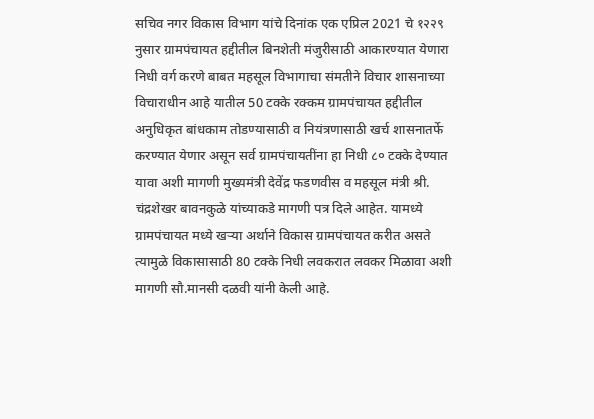सचिव नगर विकास विभाग यांचे दिनांक एक एप्रिल 2021 चे १२२९ नुसार ग्रामपंचायत हद्दीतील बिनशेती मंजुरीसाठी आकारण्यात येणारा निधी वर्ग करणे बाबत महसूल विभागाचा संमतीने विचार शासनाच्या विचाराधीन आहे यातील 50 टक्के रक्कम ग्रामपंचायत हद्दीतील अनुधिकृत बांधकाम तोडण्यासाठी व नियंत्रणासाठी खर्च शासनातर्फे करण्यात येणार असून सर्व ग्रामपंचायतींना हा निधी ८० टक्के देण्यात यावा अशी मागणी मुख्यमंत्री देवेंद्र फडणवीस व महसूल मंत्री श्री. चंद्रशेखर बावनकुळे यांच्याकडे मागणी पत्र दिले आहेत. यामध्ये ग्रामपंचायत मध्ये खऱ्या अर्थाने विकास ग्रामपंचायत करीत असते त्यामुळे विकासासाठी 80 टक्के निधी लवकरात लवकर मिळावा अशी मागणी सौ.मानसी दळवी यांनी केली आहे.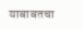याबाबतचा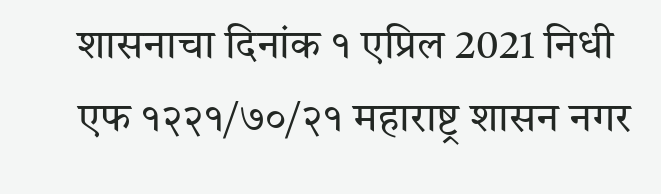शासनाचा दिनांक १ एप्रिल 2021 निधी एफ १२२१/७०/२१ महाराष्ट्र शासन नगर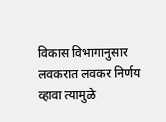विकास विभागानुसार लवकरात लवकर निर्णय व्हावा त्यामुळे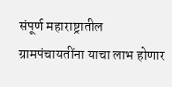संपूर्ण महाराष्ट्रातील ग्रामपंचायतींना याचा लाभ होणार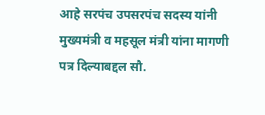आहे सरपंच उपसरपंच सदस्य यांनी मुख्यमंत्री व महसूल मंत्री यांना मागणी पत्र दिल्याबद्दल सौ.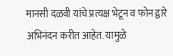मानसी दळवी यांचे प्रत्यक्ष भेटून व फोन द्वारे अभिनंदन करीत आहेत. यामुळे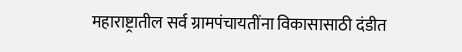महाराष्ट्रातील सर्व ग्रामपंचायतींना विकासासाठी दंडीत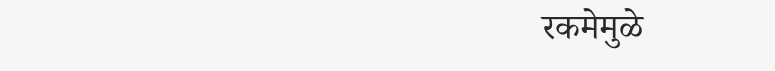रकमेमुळे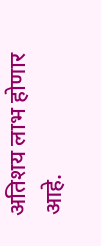अतिशय लाभ होणार आहे.